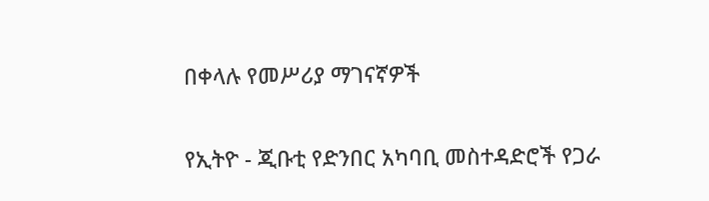በቀላሉ የመሥሪያ ማገናኛዎች

የኢትዮ - ጂቡቲ የድንበር አካባቢ መስተዳድሮች የጋራ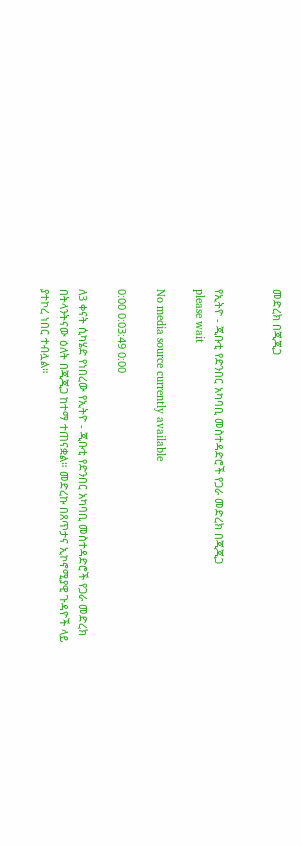መድረክ በጂጂጋ


የኢትዮ - ጂቡቲ የድንበር አካባቢ መስተዳድሮች የጋራ መድረክ በጂጂጋ
please wait

No media source currently available

0:00 0:03:49 0:00

ለ3 ቀናት ሲካሄድ የነበረው የኢትዮ - ጂቡቲ የድንበር አካባቢ መስተዳድሮች የጋራ መድረክ በትላንትናው ዕለት በጂጂጋ ከተማ ተጠናቋል። መድረኩ በጸጥታና ኢኮኖሚያዊ ጉዳዮች ላይ ያተኮረ ነበር ተብሏል።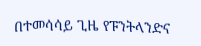በተመሳሳይ ጊዜ የፑንትላንድና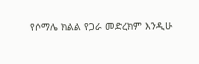የሶማሌ ክልል የጋራ መድረክም እንዲሁ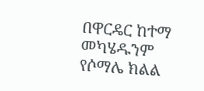በዋርዴር ከተማ መካሄዱንም የሶማሌ ክልል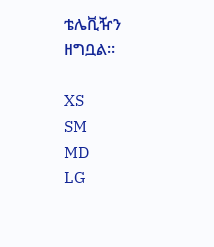ቴሌቪዥን ዘግቧል።

XS
SM
MD
LG